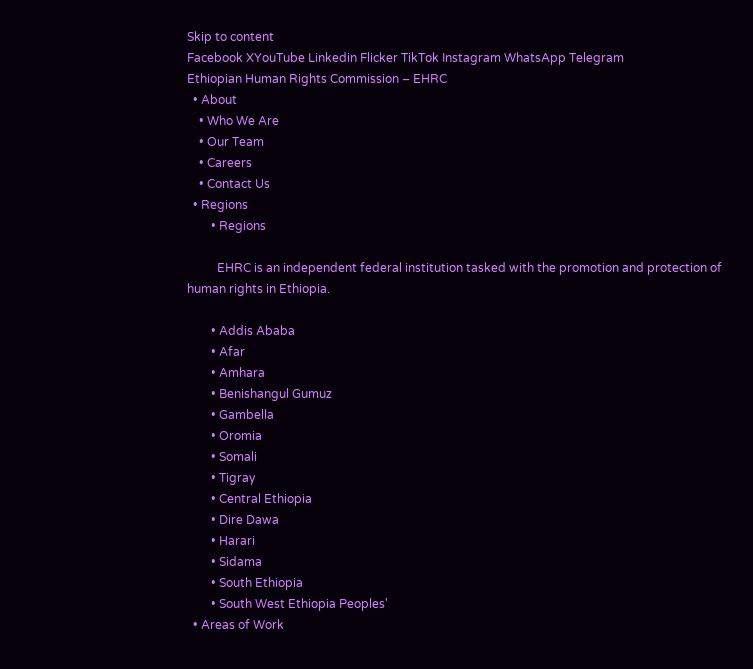Skip to content
Facebook XYouTube Linkedin Flicker TikTok Instagram WhatsApp Telegram
Ethiopian Human Rights Commission – EHRC
  • About
    • Who We Are
    • Our Team
    • Careers
    • Contact Us
  • Regions
        • Regions

          EHRC is an independent federal institution tasked with the promotion and protection of human rights in Ethiopia.

        • Addis Ababa
        • Afar
        • Amhara
        • Benishangul Gumuz
        • Gambella
        • Oromia
        • Somali
        • Tigray
        • Central Ethiopia
        • Dire Dawa
        • Harari
        • Sidama
        • South Ethiopia
        • South West Ethiopia Peoples'
  • Areas of Work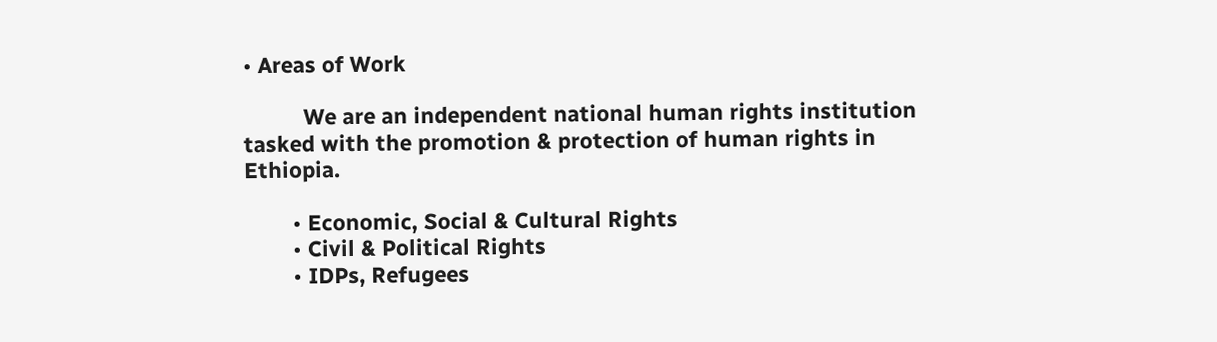• Areas of Work

          We are an independent national human rights institution tasked with the promotion & protection of human rights in Ethiopia.

        • Economic, Social & Cultural Rights
        • Civil & Political Rights
        • IDPs, Refugees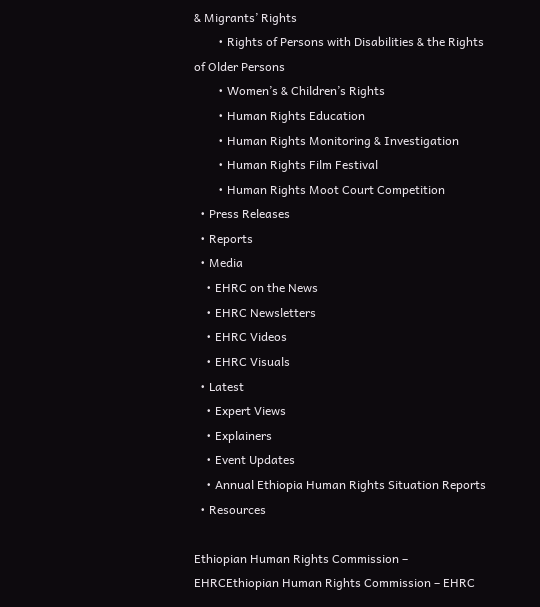& Migrants’ Rights
        • Rights of Persons with Disabilities & the Rights of Older Persons
        • Women’s & Children’s Rights
        • Human Rights Education
        • Human Rights Monitoring & Investigation
        • Human Rights Film Festival
        • Human Rights Moot Court Competition
  • Press Releases
  • Reports
  • Media
    • EHRC on the News
    • EHRC Newsletters
    • EHRC Videos
    • EHRC Visuals
  • Latest
    • Expert Views
    • Explainers
    • Event Updates
    • Annual Ethiopia Human Rights Situation Reports
  • Resources

Ethiopian Human Rights Commission – EHRCEthiopian Human Rights Commission – EHRC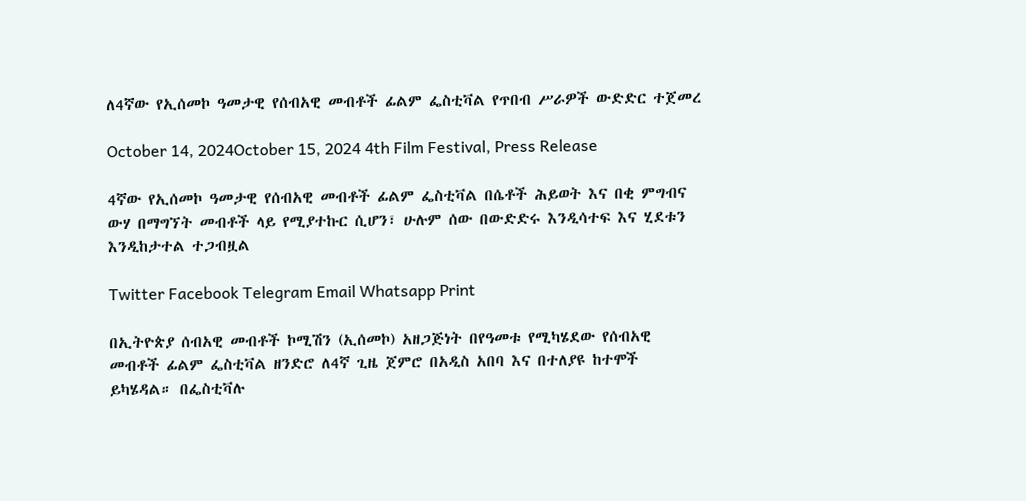ለ4ኛው የኢሰመኮ ዓመታዊ የሰብአዊ መብቶች ፊልም ፌስቲቫል የጥበብ ሥራዎች ውድድር ተጀመረ

October 14, 2024October 15, 2024 4th Film Festival, Press Release

4ኛው የኢሰመኮ ዓመታዊ የሰብአዊ መብቶች ፊልም ፌስቲቫል በሴቶች ሕይወት እና በቂ ምግብና ውሃ በማግኘት መብቶች ላይ የሚያተኩር ሲሆን፣ ሁሉም ሰው በውድድሩ እንዲሳተፍ እና ሂደቱን እንዲከታተል ተጋብዟል

Twitter Facebook Telegram Email Whatsapp Print

በኢትዮጵያ ሰብአዊ መብቶች ኮሚሽን (ኢሰመኮ) አዘጋጅነት በየዓመቱ የሚካሄደው የሰብአዊ መብቶች ፊልም ፌስቲቫል ዘንድሮ ለ4ኛ ጊዜ ጀምሮ በአዲስ አበባ እና በተለያዩ ከተሞች ይካሄዳል። በፌስቲቫሉ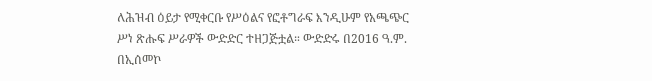ለሕዝብ ዕይታ የሚቀርቡ የሥዕልና የፎቶግራፍ እንዲሁም የአጫጭር ሥነ ጽሑፍ ሥራዎች ውድድር ተዘጋጅቷል። ውድድሩ በ2016 ዓ.ም. በኢሰመኮ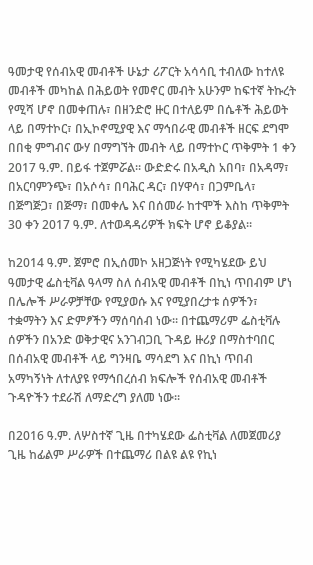ዓመታዊ የሰብአዊ መብቶች ሁኔታ ሪፖርት አሳሳቢ ተብለው ከተለዩ መብቶች መካከል በሕይወት የመኖር መብት አሁንም ከፍተኛ ትኩረት የሚሻ ሆኖ በመቀጠሉ፣ በዘንድሮ ዙር በተለይም በሴቶች ሕይወት ላይ በማተኮር፣ በኢኮኖሚያዊ እና ማኅበራዊ መብቶች ዘርፍ ደግሞ በበቂ ምግብና ውሃ በማግኘት መብት ላይ በማተኮር ጥቅምት 1 ቀን 2017 ዓ.ም. በይፋ ተጀምሯል። ውድድሩ በአዲስ አበባ፣ በአዳማ፣ በአርባምንጭ፣ በአሶሳ፣ በባሕር ዳር፣ በሃዋሳ፣ በጋምቤላ፣ በጅግጅጋ፣ በጅማ፣ በመቀሌ እና በሰመራ ከተሞች እስከ ጥቅምት 30 ቀን 2017 ዓ.ም. ለተወዳዳሪዎች ክፍት ሆኖ ይቆያል።

ከ2014 ዓ.ም. ጀምሮ በኢሰመኮ አዘጋጅነት የሚካሄደው ይህ ዓመታዊ ፌስቲቫል ዓላማ ስለ ሰብአዊ መብቶች በኪነ ጥበብም ሆነ በሌሎች ሥራዎቻቸው የሚያወሱ እና የሚያበረታቱ ሰዎችን፣ ተቋማትን እና ድምፆችን ማሰባሰብ ነው። በተጨማሪም ፌስቲቫሉ ሰዎችን በአንድ ወቅታዊና አንገብጋቢ ጉዳይ ዙሪያ በማስተባበር በሰብአዊ መብቶች ላይ ግንዛቤ ማሳደግ እና በኪነ ጥበብ አማካኝነት ለተለያዩ የማኅበረሰብ ክፍሎች የሰብአዊ መብቶች ጉዳዮችን ተደራሽ ለማድረግ ያለመ ነው።

በ2016 ዓ.ም. ለሦስተኛ ጊዜ በተካሄደው ፌስቲቫል ለመጀመሪያ ጊዜ ከፊልም ሥራዎች በተጨማሪ በልዩ ልዩ የኪነ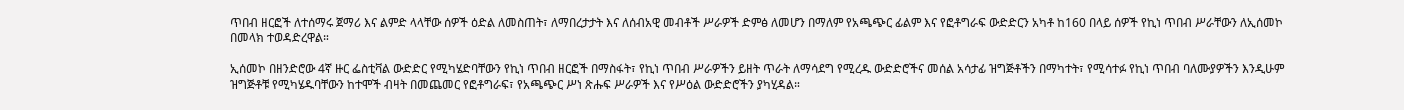ጥበብ ዘርፎች ለተሰማሩ ጀማሪ እና ልምድ ላላቸው ሰዎች ዕድል ለመስጠት፣ ለማበረታታት እና ለሰብአዊ መብቶች ሥራዎች ድምፅ ለመሆን በማለም የአጫጭር ፊልም እና የፎቶግራፍ ውድድርን አካቶ ከ160 በላይ ሰዎች የኪነ ጥበብ ሥራቸውን ለኢሰመኮ በመላክ ተወዳድረዋል።

ኢሰመኮ በዘንድሮው 4ኛ ዙር ፌስቲቫል ውድድር የሚካሄድባቸውን የኪነ ጥበብ ዘርፎች በማስፋት፣ የኪነ ጥበብ ሥራዎችን ይዘት ጥራት ለማሳደግ የሚረዱ ውድድሮችና መሰል አሳታፊ ዝግጅቶችን በማካተት፣ የሚሳተፉ የኪነ ጥበብ ባለሙያዎችን እንዲሁም ዝግጅቶቹ የሚካሄዱባቸውን ከተሞች ብዛት በመጨመር የፎቶግራፍ፣ የአጫጭር ሥነ ጽሑፍ ሥራዎች እና የሥዕል ውድድሮችን ያካሂዳል።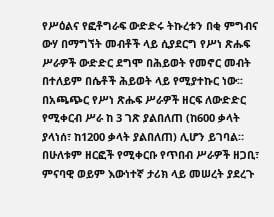የሥዕልና የፎቶግራፍ ውድድሩ ትኩረቱን በቂ ምግብና ውሃ በማግኘት መብቶች ላይ ሲያደርግ የሥነ ጽሑፍ ሥራዎች ውድድር ደግሞ በሕይወት የመኖር መብት በተለይም በሴቶች ሕይወት ላይ የሚያተኩር ነው፡፡ በአጫጭር የሥነ ጽሑፍ ሥራዎች ዘርፍ ለውድድር የሚቀርብ ሥራ ከ 3 ገጽ ያልበለጠ (ከ600 ቃላት ያላነሰ፣ ከ1200 ቃላት ያልበለጠ) ሊሆን ይገባል። በሁለቱም ዘርፎች የሚቀርቡ የጥበብ ሥራዎች ዘጋቢ፣ ምናባዊ ወይም እውነተኛ ታሪክ ላይ መሠረት ያደረጉ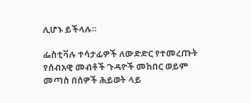ሊሆኑ ይችላሉ።

ፌስቲቫሉ ተሳታፊዎች ለውድድር የተመረጡት የሰብአዊ መብቶች ጉዳዮች መከበር ወይም መጣስ በሰዎች ሕይወት ላይ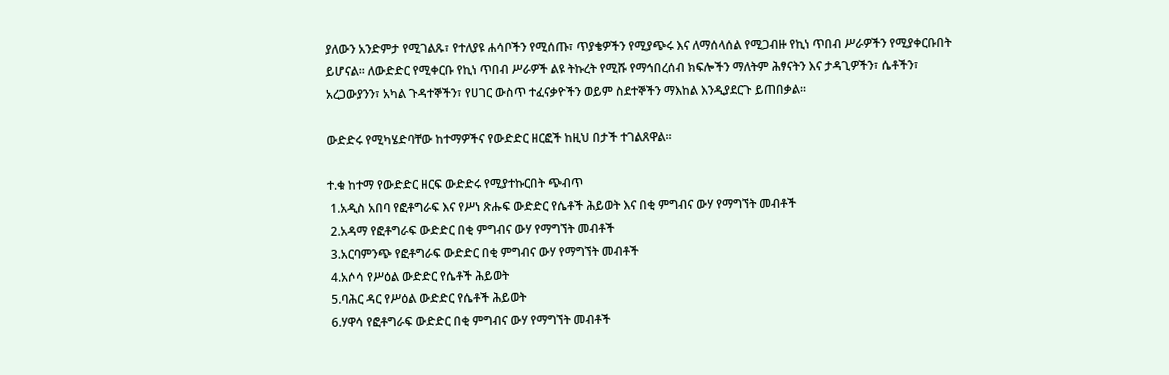ያለውን አንድምታ የሚገልጹ፣ የተለያዩ ሐሳቦችን የሚሰጡ፣ ጥያቄዎችን የሚያጭሩ እና ለማሰላሰል የሚጋብዙ የኪነ ጥበብ ሥራዎችን የሚያቀርቡበት ይሆናል። ለውድድር የሚቀርቡ የኪነ ጥበብ ሥራዎች ልዩ ትኩረት የሚሹ የማኅበረሰብ ክፍሎችን ማለትም ሕፃናትን እና ታዳጊዎችን፣ ሴቶችን፣ አረጋውያንን፣ አካል ጉዳተኞችን፣ የሀገር ውስጥ ተፈናቃዮችን ወይም ስደተኞችን ማእከል እንዲያደርጉ ይጠበቃል።

ውድድሩ የሚካሄድባቸው ከተማዎችና የውድድር ዘርፎች ከዚህ በታች ተገልጸዋል።

ተ.ቁ ከተማ የውድድር ዘርፍ ውድድሩ የሚያተኩርበት ጭብጥ
 1.አዲስ አበባ የፎቶግራፍ እና የሥነ ጽሑፍ ውድድር የሴቶች ሕይወት እና በቂ ምግብና ውሃ የማግኘት መብቶች
 2.አዳማ የፎቶግራፍ ውድድር በቂ ምግብና ውሃ የማግኘት መብቶች
 3.አርባምንጭ የፎቶግራፍ ውድድር በቂ ምግብና ውሃ የማግኘት መብቶች
 4.አሶሳ የሥዕል ውድድር የሴቶች ሕይወት
 5.ባሕር ዳር የሥዕል ውድድር የሴቶች ሕይወት
 6.ሃዋሳ የፎቶግራፍ ውድድር በቂ ምግብና ውሃ የማግኘት መብቶች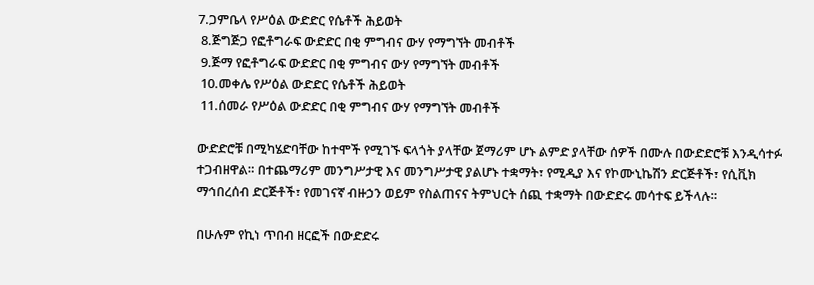7.ጋምቤላ የሥዕል ውድድር የሴቶች ሕይወት
 8.ጅግጅጋ የፎቶግራፍ ውድድር በቂ ምግብና ውሃ የማግኘት መብቶች
 9.ጅማ የፎቶግራፍ ውድድር በቂ ምግብና ውሃ የማግኘት መብቶች
 10.መቀሌ የሥዕል ውድድር የሴቶች ሕይወት
 11.ሰመራ የሥዕል ውድድር በቂ ምግብና ውሃ የማግኘት መብቶች

ውድድሮቹ በሚካሄድባቸው ከተሞች የሚገኙ ፍላጎት ያላቸው ጀማሪም ሆኑ ልምድ ያላቸው ሰዎች በሙሉ በውድድሮቹ እንዲሳተፉ ተጋብዘዋል። በተጨማሪም መንግሥታዊ እና መንግሥታዊ ያልሆኑ ተቋማት፣ የሚዲያ እና የኮሙኒኬሽን ድርጅቶች፣ የሲቪክ ማኅበረሰብ ድርጅቶች፣ የመገናኛ ብዙኃን ወይም የስልጠናና ትምህርት ሰጪ ተቋማት በውድድሩ መሳተፍ ይችላሉ።

በሁሉም የኪነ ጥበብ ዘርፎች በውድድሩ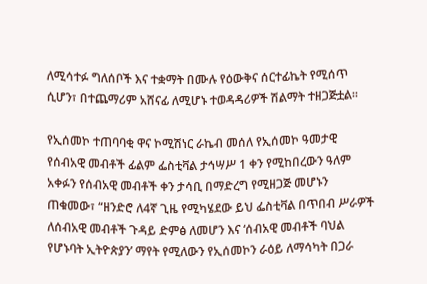ለሚሳተፉ ግለሰቦች እና ተቋማት በሙሉ የዕውቅና ሰርተፊኬት የሚሰጥ ሲሆን፣ በተጨማሪም አሸናፊ ለሚሆኑ ተወዳዳሪዎች ሽልማት ተዘጋጅቷል።

የኢሰመኮ ተጠባባቂ ዋና ኮሚሽነር ራኬብ መሰለ የኢሰመኮ ዓመታዊ የሰብአዊ መብቶች ፊልም ፌስቲቫል ታኅሣሥ 1 ቀን የሚከበረውን ዓለም አቀፉን የሰብአዊ መብቶች ቀን ታሳቢ በማድረግ የሚዘጋጅ መሆኑን ጠቁመው፣ “ዘንድሮ ለ4ኛ ጊዜ የሚካሄደው ይህ ፌስቲቫል በጥበብ ሥራዎች ለሰብአዊ መብቶች ጉዳይ ድምፅ ለመሆን እና ‘ሰብአዊ መብቶች ባህል የሆኑባት ኢትዮጵያን’ ማየት የሚለውን የኢሰመኮን ራዕይ ለማሳካት በጋራ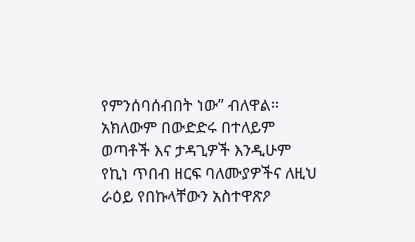የምንሰባሰብበት ነው” ብለዋል። አክለውም በውድድሩ በተለይም ወጣቶች እና ታዳጊዎች እንዲሁም የኪነ ጥበብ ዘርፍ ባለሙያዎችና ለዚህ ራዕይ የበኩላቸውን አስተዋጽዖ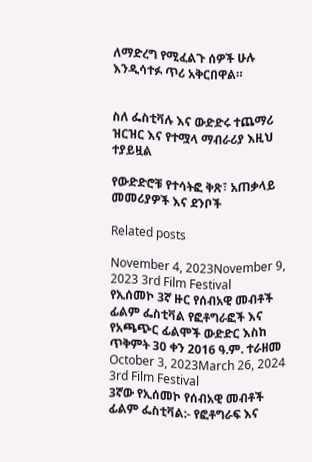ለማድረግ የሚፈልጉ ሰዎች ሁሉ እንዲሳተፉ ጥሪ አቅርበዋል።


ስለ ፌስቲቫሉ እና ውድድሩ ተጨማሪ ዝርዝር እና የተሟላ ማብራሪያ እዚህ ተያይዟል

የውድድሮቹ የተሳትፎ ቅጽ፣ አጠቃላይ መመሪያዎች እና ደንቦች

Related posts

November 4, 2023November 9, 2023 3rd Film Festival
የኢሰመኮ 3ኛ ዙር የሰብአዊ መብቶች ፊልም ፌስቲቫል የፎቶግራፎች እና የአጫጭር ፊልሞች ውድድር እስከ ጥቅምት 30 ቀን 2016 ዓ.ም. ተራዘመ
October 3, 2023March 26, 2024 3rd Film Festival
3ኛው የኢሰመኮ የሰብአዊ መብቶች ፊልም ፌስቲቫል:- የፎቶግራፍ እና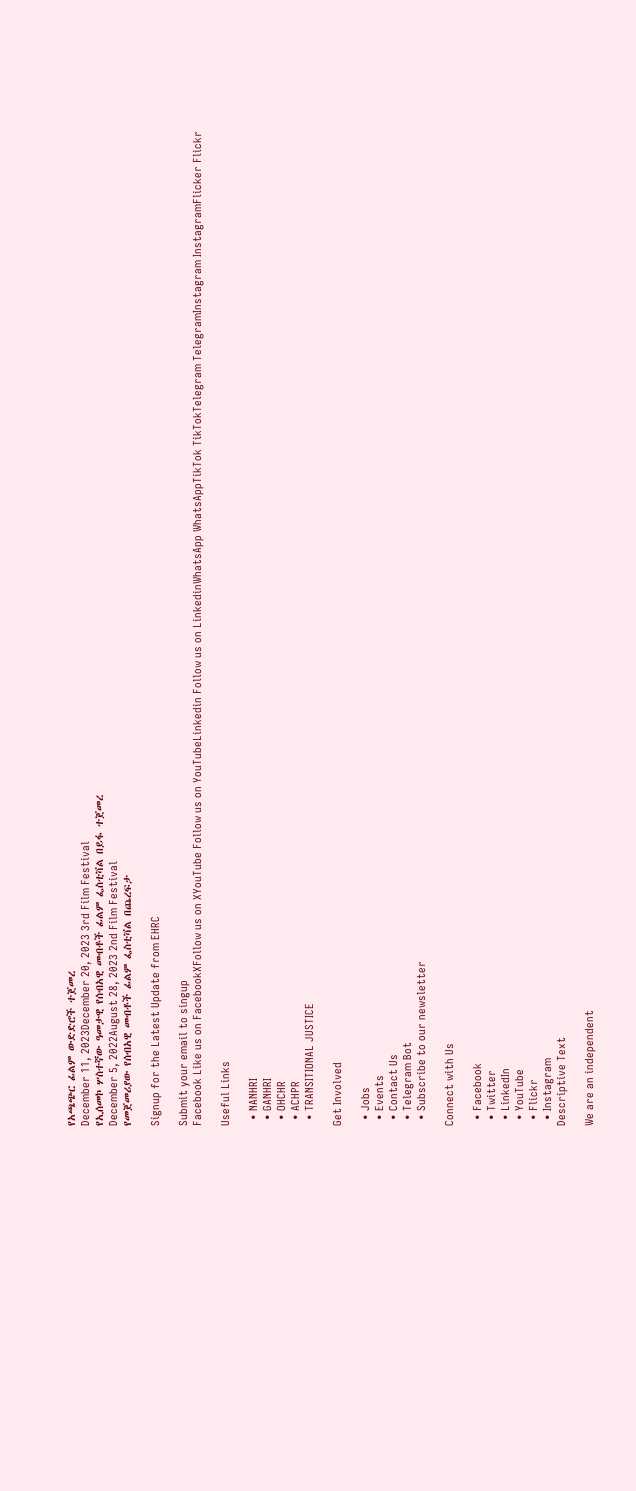የአጫጭር ፊልም ውድድሮች ተጀመረ
December 11, 2023December 20, 2023 3rd Film Festival
የኢሰመኮ ሦስተኛው ዓመታዊ የሰብአዊ መብቶች ፊልም ፌስቲቫል በይፋ ተጀመረ
December 5, 2022August 28, 2023 2nd Film Festival
የመጀመሪያው የሰብአዊ መብቶች ፊልም ፌስቲቫል በጨረፍታ

Signup for the Latest Update from EHRC

Submit your email to singup
Facebook Like us on FacebookXFollow us on XYouTube Follow us on YouTubeLinkedin Follow us on LinkedinWhatsApp WhatsAppTikTok TikTokTelegram TelegramInstagram InstagramFlicker Flickr

Useful Links

  • NANHRI
  • GANHRI
  • OHCHR
  • ACHPR
  • TRANSITIONAL JUSTICE

Get Involved

  • Jobs
  • Events
  • Contact Us
  • Telegram Bot
  • Subscribe to our newsletter

Connect with Us

  • Facebook
  • Twitter
  • LinkedIn
  • YouTube
  • Flickr
  • Instagram
Descriptive Text

We are an independent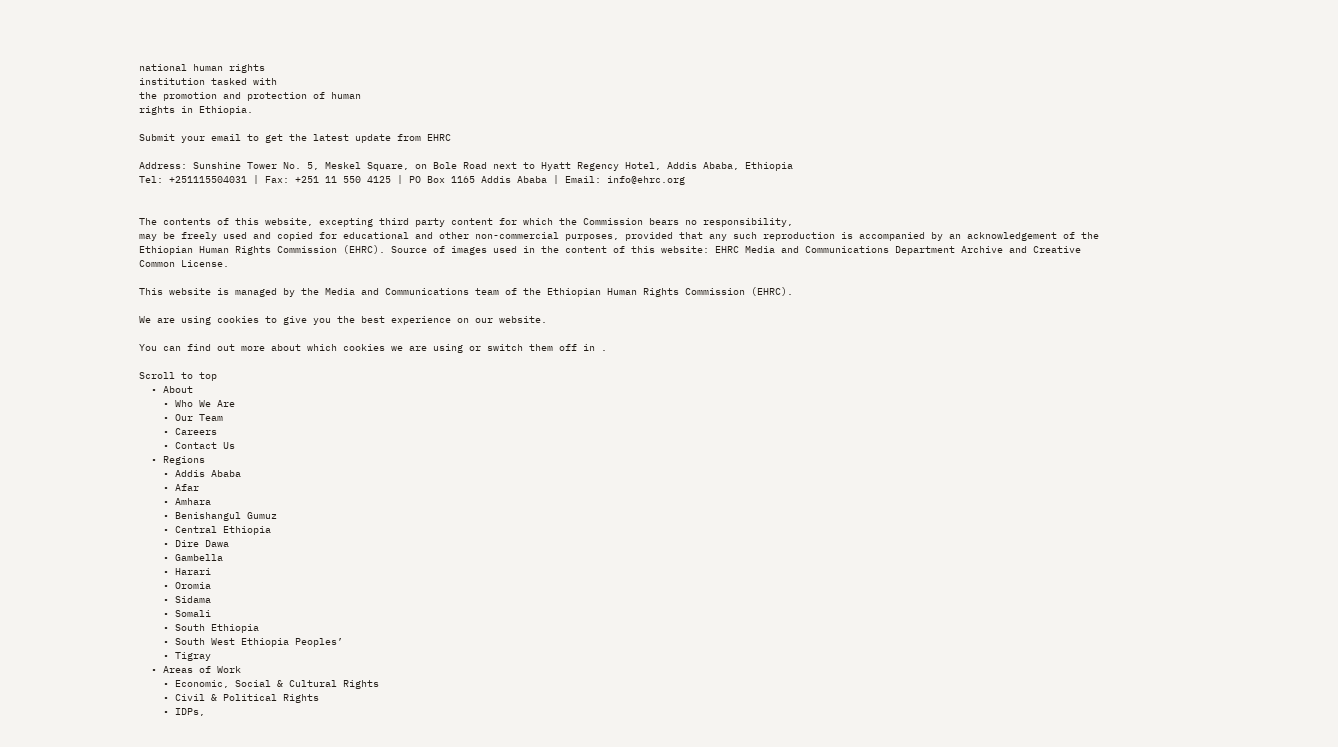national human rights
institution tasked with
the promotion and protection of human
rights in Ethiopia.

Submit your email to get the latest update from EHRC

Address: Sunshine Tower No. 5, Meskel Square, on Bole Road next to Hyatt Regency Hotel, Addis Ababa, Ethiopia
Tel: +251115504031 | Fax: +251 11 550 4125 | PO Box 1165 Addis Ababa | Email: info@ehrc.org


The contents of this website, excepting third party content for which the Commission bears no responsibility,
may be freely used and copied for educational and other non-commercial purposes, provided that any such reproduction is accompanied by an acknowledgement of the Ethiopian Human Rights Commission (EHRC). Source of images used in the content of this website: EHRC Media and Communications Department Archive and Creative Common License.

This website is managed by the Media and Communications team of the Ethiopian Human Rights Commission (EHRC).

We are using cookies to give you the best experience on our website.

You can find out more about which cookies we are using or switch them off in .

Scroll to top
  • About
    • Who We Are
    • Our Team
    • Careers
    • Contact Us
  • Regions
    • Addis Ababa
    • Afar
    • Amhara
    • Benishangul Gumuz
    • Central Ethiopia
    • Dire Dawa
    • Gambella
    • Harari
    • Oromia
    • Sidama
    • Somali
    • South Ethiopia
    • South West Ethiopia Peoples’
    • Tigray
  • Areas of Work
    • Economic, Social & Cultural Rights
    • Civil & Political Rights
    • IDPs,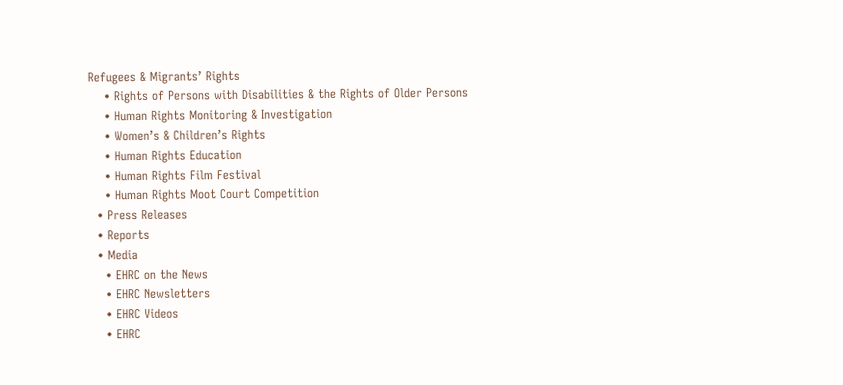Refugees & Migrants’ Rights
    • Rights of Persons with Disabilities & the Rights of Older Persons
    • Human Rights Monitoring & Investigation
    • Women’s & Children’s Rights
    • Human Rights Education
    • Human Rights Film Festival
    • Human Rights Moot Court Competition
  • Press Releases
  • Reports
  • Media
    • EHRC on the News
    • EHRC Newsletters
    • EHRC Videos
    • EHRC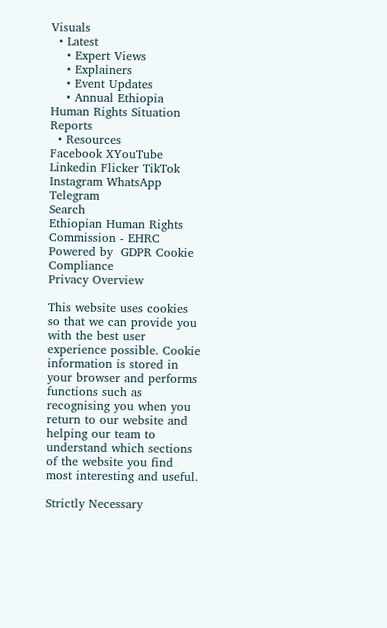Visuals
  • Latest
    • Expert Views
    • Explainers
    • Event Updates
    • Annual Ethiopia Human Rights Situation Reports
  • Resources
Facebook XYouTube Linkedin Flicker TikTok Instagram WhatsApp Telegram
Search
Ethiopian Human Rights Commission - EHRC
Powered by  GDPR Cookie Compliance
Privacy Overview

This website uses cookies so that we can provide you with the best user experience possible. Cookie information is stored in your browser and performs functions such as recognising you when you return to our website and helping our team to understand which sections of the website you find most interesting and useful.

Strictly Necessary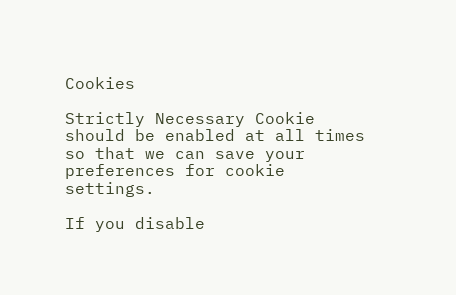Cookies

Strictly Necessary Cookie should be enabled at all times so that we can save your preferences for cookie settings.

If you disable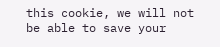this cookie, we will not be able to save your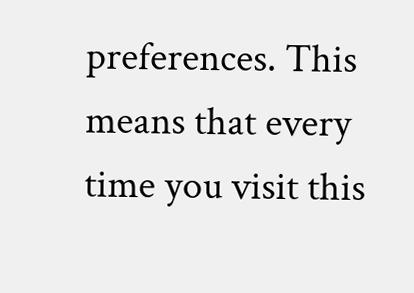preferences. This means that every time you visit this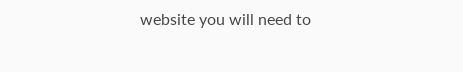website you will need to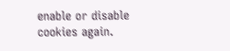enable or disable cookies again.